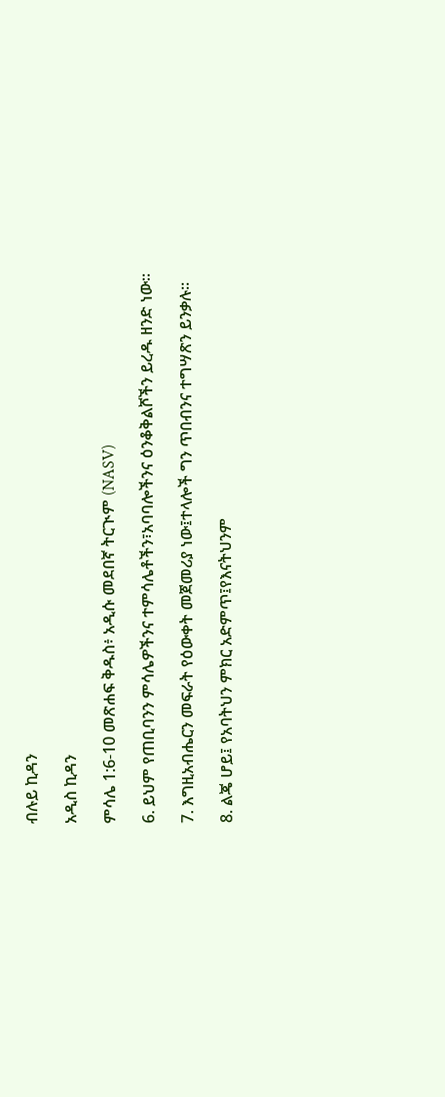ብሉይ ኪዳን

አዲስ ኪዳን

ምሳሌ 1:6-10 መጽሐፍ ቅዱስ፥ አዲሱ መደበኛ ትርጒም (NASV)

6. ይህም የጠቢባንን ምሳሌዎችንና ተምሳሌቶችን፣አባባሎችንና ዕንቆቅልሾችን ይረዱ ዘንድ ነው።

7. እግዚአብሔርን መፍራት የዕውቀት መጀመሪያ ነው፤ተላሎች ግን ጥበብንና ተግሣጽን ይንቃሉ።

8. ልጄ ሆይ፤ የአባትህን ምክር አድምጥ፤የእናትህንም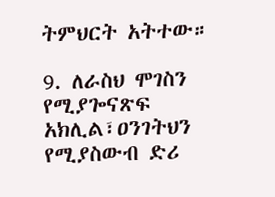ትምህርት አትተው።

9. ለራስህ ሞገስን የሚያጐናጽፍ አክሊል፣ዐንገትህን የሚያስውብ ድሪ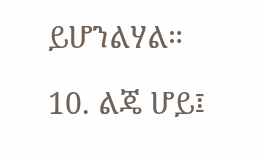ይሆንልሃል።

10. ልጄ ሆይ፤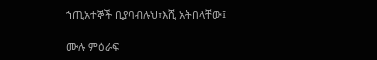ኀጢአተኞች ቢያባብሉህ፣እሺ አትበላቸው፤

ሙሉ ምዕራፍ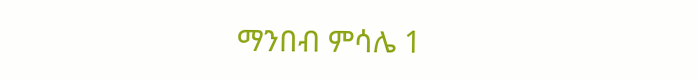ማንበብ ምሳሌ 1